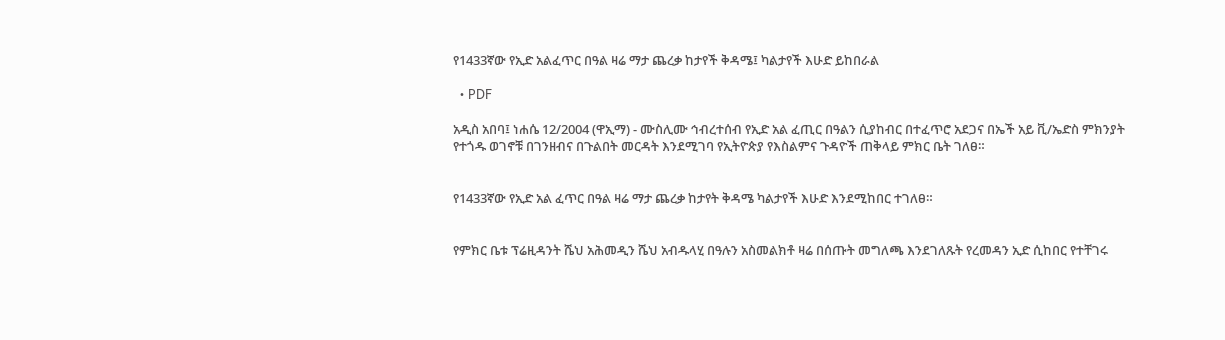የ1433ኛው የኢድ አልፈጥር በዓል ዛሬ ማታ ጨረቃ ከታየች ቅዳሜ፤ ካልታየች እሁድ ይከበራል

  • PDF

አዲስ አበባ፤ ነሐሴ 12/2004 (ዋኢማ) - ሙስሊሙ ኅብረተሰብ የኢድ አል ፈጢር በዓልን ሲያከብር በተፈጥሮ አደጋና በኤች አይ ቪ/ኤድስ ምክንያት የተጎዱ ወገኖቹ በገንዘብና በጉልበት መርዳት እንደሚገባ የኢትዮጵያ የእስልምና ጉዳዮች ጠቅላይ ምክር ቤት ገለፀ።


የ1433ኛው የኢድ አል ፈጥር በዓል ዛሬ ማታ ጨረቃ ከታየት ቅዳሜ ካልታየች እሁድ እንደሚከበር ተገለፀ።


የምክር ቤቱ ፕሬዚዳንት ሼህ አሕመዲን ሼህ አብዱላሂ በዓሉን አስመልክቶ ዛሬ በሰጡት መግለጫ እንደገለጹት የረመዳን ኢድ ሲከበር የተቸገሩ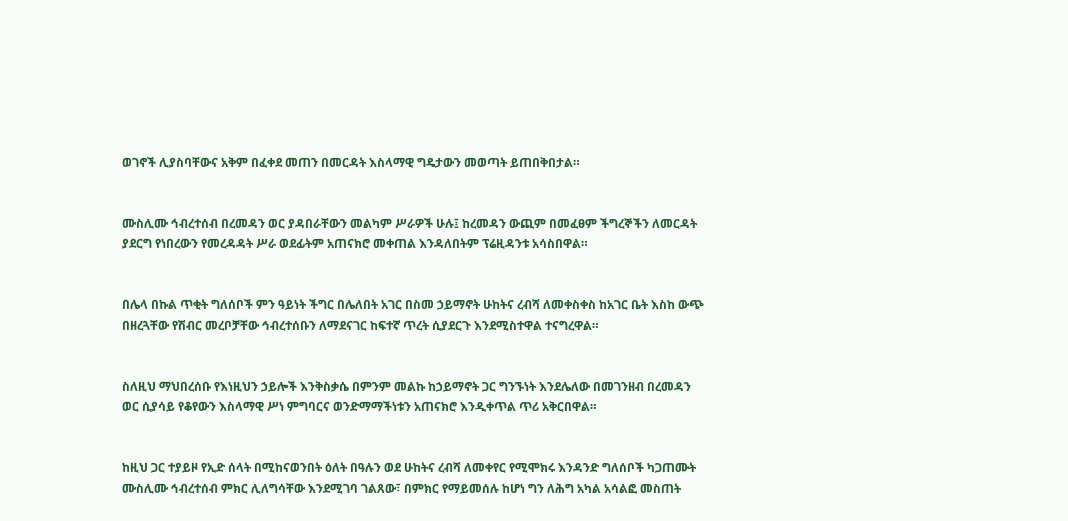ወገኖች ሊያስባቸውና አቅም በፈቀደ መጠን በመርዳት እስላማዊ ግዴታውን መወጣት ይጠበቅበታል።


ሙስሊሙ ኅብረተሰብ በረመዳን ወር ያዳበራቸውን መልካም ሥራዎች ሁሉ፤ ከረመዳን ውጪም በመፈፀም ችግረኞችን ለመርዳት ያደርግ የነበረውን የመረዳዳት ሥራ ወደፊትም አጠናክሮ መቀጠል እንዳለበትም ፕሬዚዳንቱ አሳስበዋል።


በሌላ በኩል ጥቂት ግለሰቦች ምን ዓይነት ችግር በሌለበት አገር በስመ ኃይማኖት ሁከትና ረብሻ ለመቀስቀስ ከአገር ቤት እስከ ውጭ በዘረጓቸው የሽብር መረቦቻቸው ኅብረተሰቡን ለማደናገር ከፍተኛ ጥረት ሲያደርጉ እንደሚስተዋል ተናግረዋል።


ስለዚህ ማህበረሰቡ የእነዚህን ኃይሎች እንቅስቃሴ በምንም መልኩ ከኃይማኖት ጋር ግንኙነት እንደሌለው በመገንዘብ በረመዳን ወር ሲያሳይ የቆየውን እስላማዊ ሥነ ምግባርና ወንድማማችነቱን አጠናክሮ እንዲቀጥል ጥሪ አቅርበዋል።


ከዚህ ጋር ተያይዞ የኢድ ሰላት በሚከናወንበት ዕለት በዓሉን ወደ ሁከትና ረብሻ ለመቀየር የሚሞክሩ እንዳንድ ግለሰቦች ካጋጠሙት ሙስሊሙ ኅብረተሰብ ምክር ሊለግሳቸው እንደሚገባ ገልጸው፣ በምክር የማይመሰሉ ከሆነ ግን ለሕግ አካል አሳልፎ መስጠት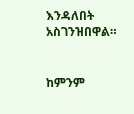እንዳለበት አስገንዝበዋል።


ከምንም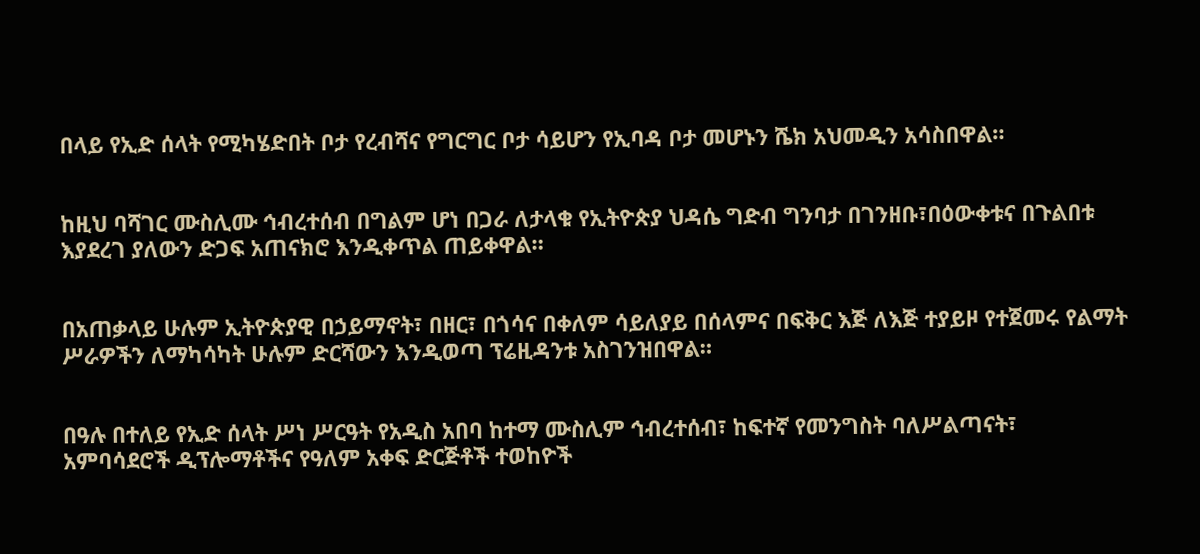በላይ የኢድ ሰላት የሚካሄድበት ቦታ የረብሻና የግርግር ቦታ ሳይሆን የኢባዳ ቦታ መሆኑን ሼክ አህመዲን አሳስበዋል።


ከዚህ ባሻገር ሙስሊሙ ኅብረተሰብ በግልም ሆነ በጋራ ለታላቁ የኢትዮጵያ ህዳሴ ግድብ ግንባታ በገንዘቡ፣በዕውቀቱና በጉልበቱ እያደረገ ያለውን ድጋፍ አጠናክሮ እንዲቀጥል ጠይቀዋል።


በአጠቃላይ ሁሉም ኢትዮጵያዊ በኃይማኖት፣ በዘር፣ በጎሳና በቀለም ሳይለያይ በሰላምና በፍቅር እጅ ለእጅ ተያይዞ የተጀመሩ የልማት ሥራዎችን ለማካሳካት ሁሉም ድርሻውን እንዲወጣ ፕሬዚዳንቱ አስገንዝበዋል።


በዓሉ በተለይ የኢድ ሰላት ሥነ ሥርዓት የአዲስ አበባ ከተማ ሙስሊም ኅብረተሰብ፣ ከፍተኛ የመንግስት ባለሥልጣናት፣ አምባሳደሮች ዲፕሎማቶችና የዓለም አቀፍ ድርጅቶች ተወከዮች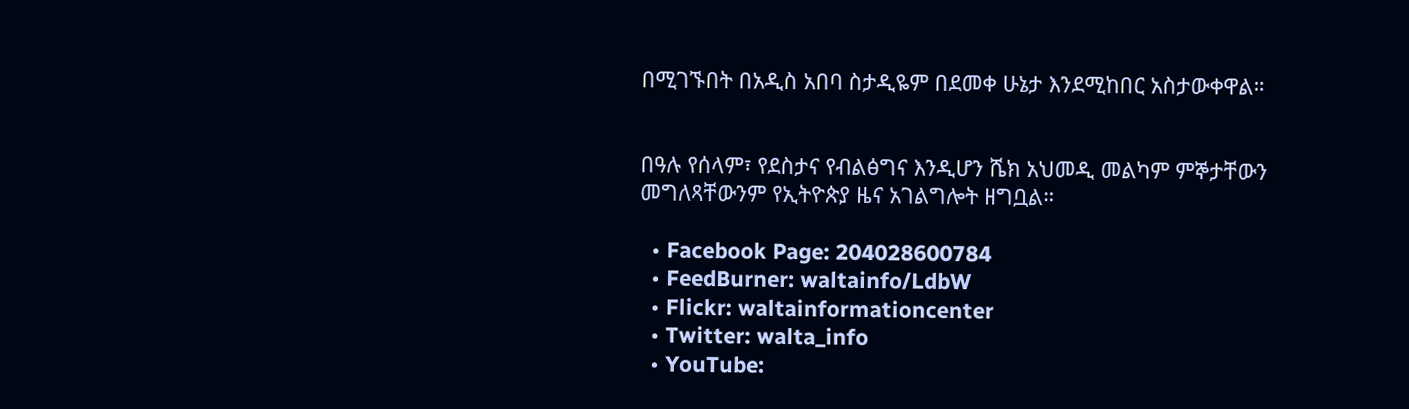በሚገኙበት በአዲስ አበባ ስታዲዬም በደመቀ ሁኔታ እንደሚከበር አስታውቀዋል።


በዓሉ የሰላም፣ የደስታና የብልፅግና እንዲሆን ሼክ አህመዲ መልካም ምኞታቸውን መግለጻቸውንም የኢትዮጵያ ዜና አገልግሎት ዘግቧል።

  • Facebook Page: 204028600784
  • FeedBurner: waltainfo/LdbW
  • Flickr: waltainformationcenter
  • Twitter: walta_info
  • YouTube: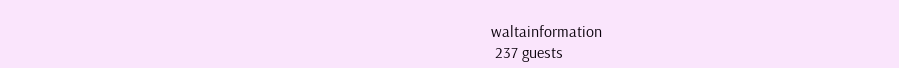waltainformation
 237 guests